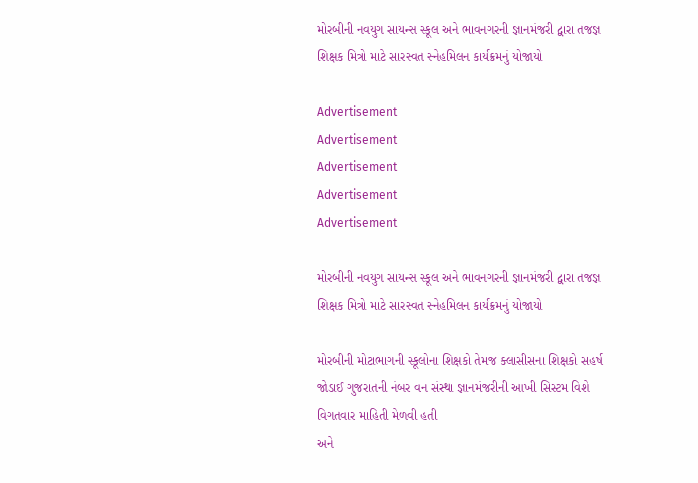મોરબીની નવયુગ સાયન્સ સ્કૂલ અને ભાવનગરની જ્ઞાનમંજરી દ્વારા તજજ્ઞ શિક્ષક મિત્રો માટે સારસ્વત સ્નેહમિલન કાર્યક્રમનું યોજાયો

Advertisement
Advertisement
Advertisement
Advertisement
Advertisement

મોરબીની નવયુગ સાયન્સ સ્કૂલ અને ભાવનગરની જ્ઞાનમંજરી દ્વારા તજજ્ઞ શિક્ષક મિત્રો માટે સારસ્વત સ્નેહમિલન કાર્યક્રમનું યોજાયો

મોરબીની મોટાભાગની સ્કૂલોના શિક્ષકો તેમજ ક્લાસીસના શિક્ષકો સહર્ષ જોડાઈ ગુજરાતની નંબર વન સંસ્થા જ્ઞાનમંજરીની આખી સિસ્ટમ વિશે વિગતવાર માહિતી મેળવી હતી
અને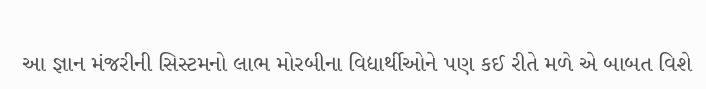આ જ્ઞાન મંજરીની સિસ્ટમનો લાભ મોરબીના વિદ્યાર્થીઓને પણ કઈ રીતે મળે એ બાબત વિશે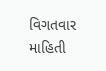વિગતવાર માહિતી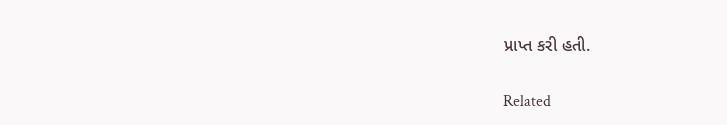પ્રાપ્ત કરી હતી.

Related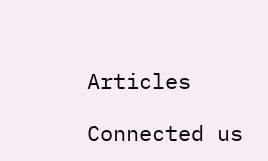Articles

Connected us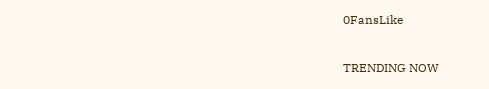0FansLike

TRENDING NOW